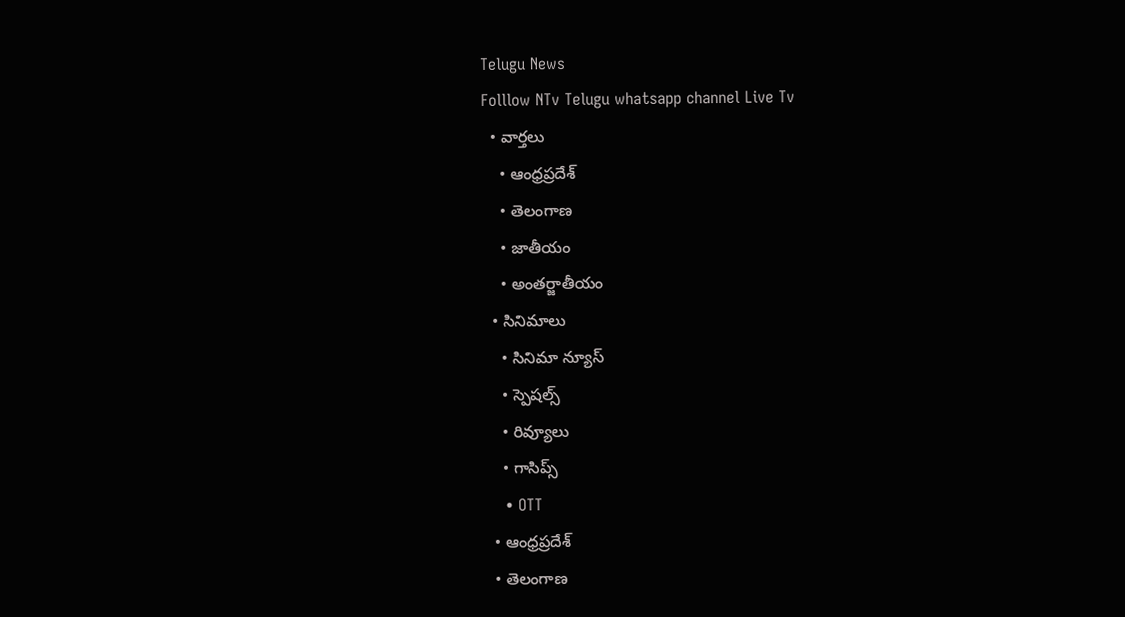Telugu News
Folllow NTv Telugu whatsapp channel Live Tv
  • వార్తలు
    • ఆంధ్రప్రదేశ్
    • తెలంగాణ
    • జాతీయం
    • అంతర్జాతీయం
  • సినిమాలు
    • సినిమా న్యూస్
    • స్పెషల్స్
    • రివ్యూలు
    • గాసిప్స్
    • OTT
  • ఆంధ్రప్రదేశ్
  • తెలంగాణ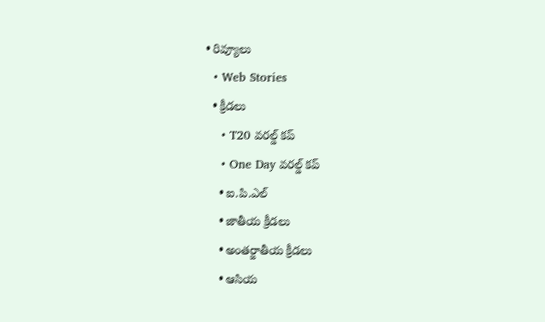• రివ్యూలు
  • Web Stories
  • క్రీడలు
    • T20 వరల్డ్ కప్
    • One Day వరల్డ్ కప్
    • ఐ.పి.ఎల్
    • జాతీయ క్రీడలు
    • అంతర్జాతీయ క్రీడలు
    • ఆసియ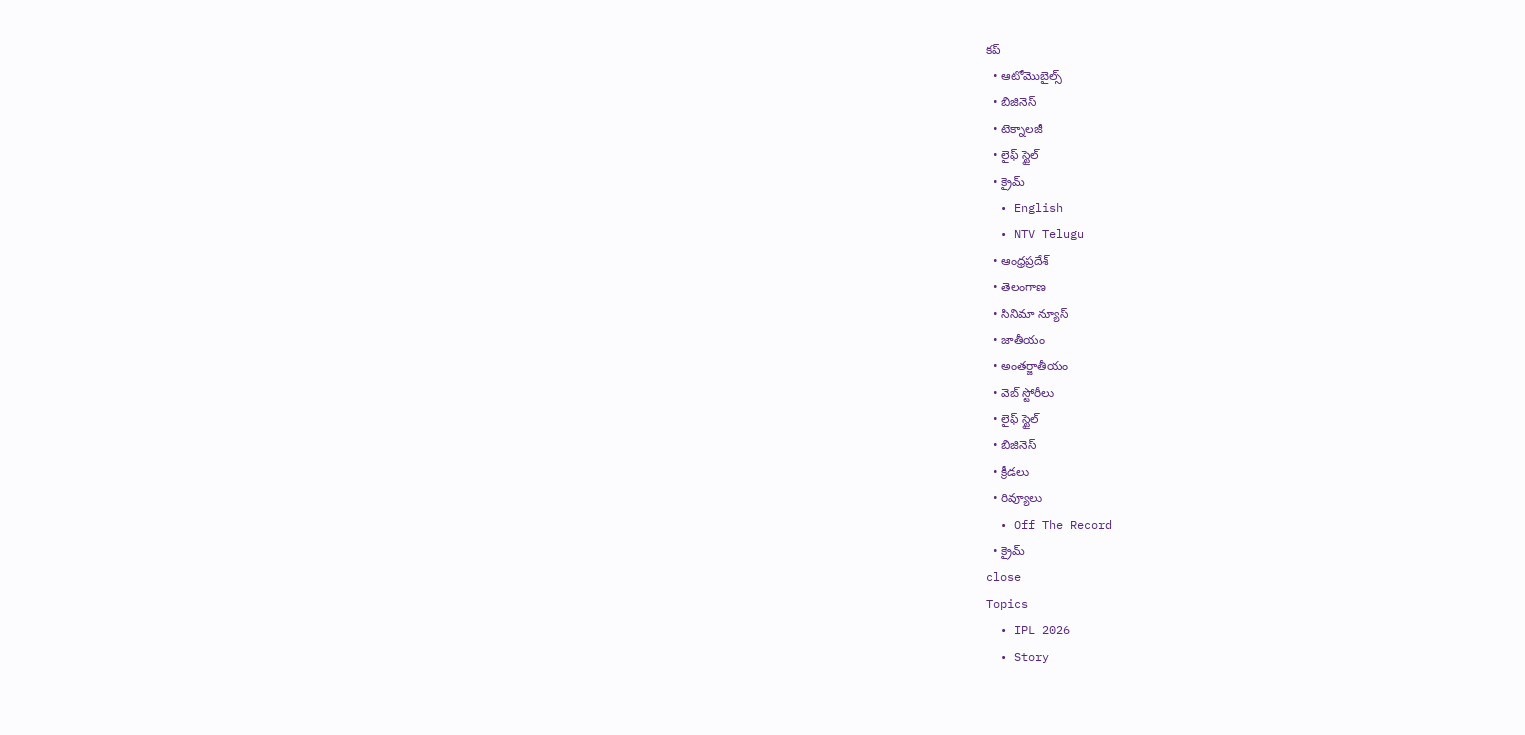కప్
  • ఆటోమొబైల్స్
  • బిజినెస్‌
  • టెక్నాలజీ
  • లైఫ్ స్టైల్
  • క్రైమ్
  • English
  • NTV Telugu
  • ఆంధ్రప్రదేశ్
  • తెలంగాణ
  • సినిమా న్యూస్
  • జాతీయం
  • అంతర్జాతీయం
  • వెబ్ స్టోరీలు
  • లైఫ్ స్టైల్
  • బిజినెస్‌
  • క్రీడలు
  • రివ్యూలు
  • Off The Record
  • క్రైమ్
close
Topics
  • IPL 2026
  • Story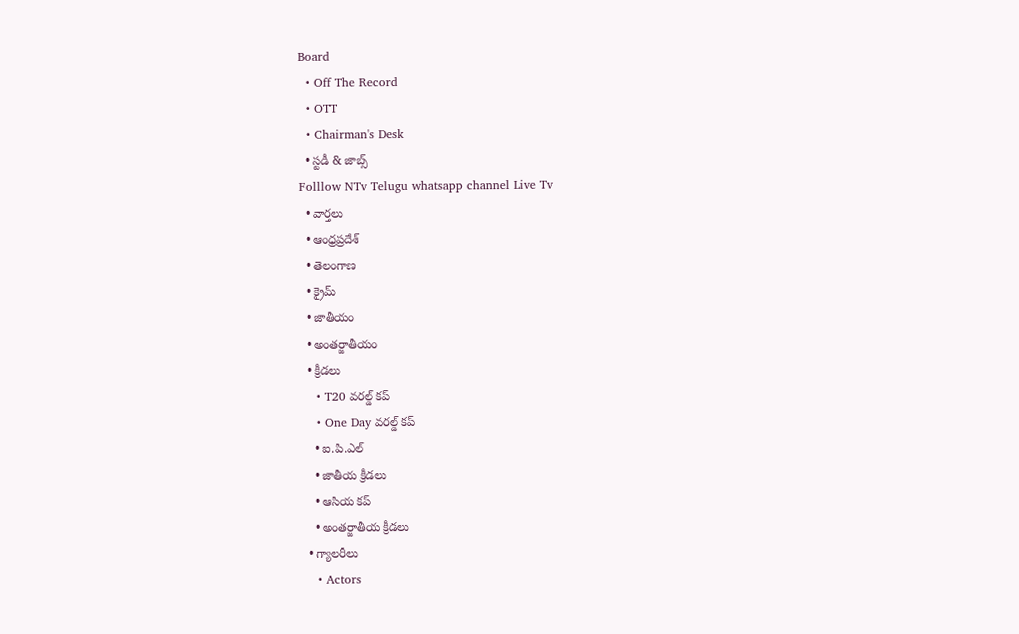Board
  • Off The Record
  • OTT
  • Chairman's Desk
  • స్టడీ & జాబ్స్
Folllow NTv Telugu whatsapp channel Live Tv
  • వార్తలు
  • ఆంధ్రప్రదేశ్
  • తెలంగాణ
  • క్రైమ్
  • జాతీయం
  • అంతర్జాతీయం
  • క్రీడలు
    • T20 వరల్డ్ కప్
    • One Day వరల్డ్ కప్
    • ఐ.పి.ఎల్
    • జాతీయ క్రీడలు
    • ఆసియ కప్
    • అంతర్జాతీయ క్రీడలు
  • గ్యాలరీలు
    • Actors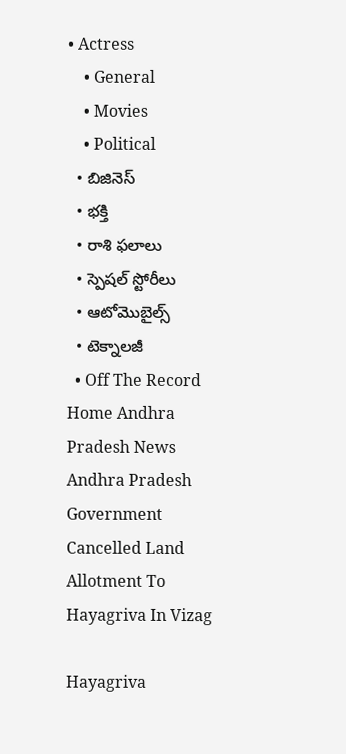• Actress
    • General
    • Movies
    • Political
  • బిజినెస్‌
  • భక్తి
  • రాశి ఫలాలు
  • స్పెషల్‌ స్టోరీలు
  • ఆటోమొబైల్స్
  • టెక్నాలజీ
  • Off The Record
Home Andhra Pradesh News Andhra Pradesh Government Cancelled Land Allotment To Hayagriva In Vizag

Hayagriva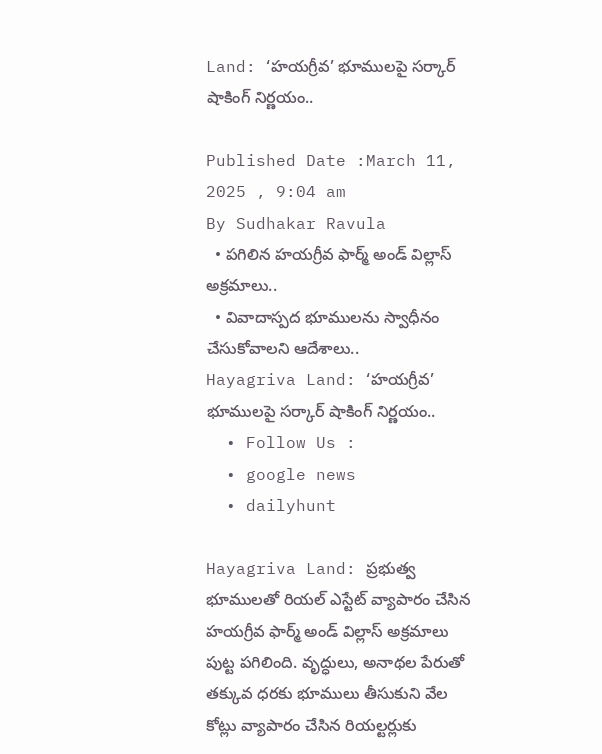Land: ‘హయగ్రీవ’ భూములపై సర్కార్‌ షాకింగ్‌ నిర్ణయం..

Published Date :March 11, 2025 , 9:04 am
By Sudhakar Ravula
  • పగిలిన హయగ్రీవ ఫార్మ్ అండ్‌ విల్లాస్ అక్రమాలు..
  • వివాదాస్పద భూములను స్వాధీనం చేసుకోవాలని ఆదేశాలు..
Hayagriva Land: ‘హయగ్రీవ’ భూములపై సర్కార్‌ షాకింగ్‌ నిర్ణయం..
  • Follow Us :
  • google news
  • dailyhunt

Hayagriva Land: ప్రభుత్వ భూములతో రియల్ ఎస్టేట్ వ్యాపారం చేసిన హయగ్రీవ ఫార్మ్ అండ్‌ విల్లాస్ అక్రమాలు పుట్ట పగిలింది. వృద్ధులు, అనాథల పేరుతో తక్కువ ధరకు భూములు తీసుకుని వేల కోట్లు వ్యాపారం చేసిన రియల్టర్లుకు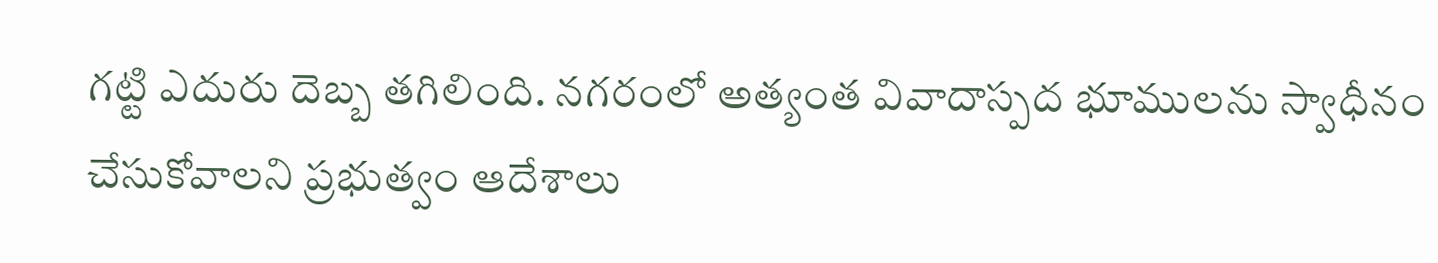గట్టి ఎదురు దెబ్బ తగిలింది. నగరంలో అత్యంత వివాదాస్పద భూములను స్వాధీనం చేసుకోవాలని ప్రభుత్వం ఆదేశాలు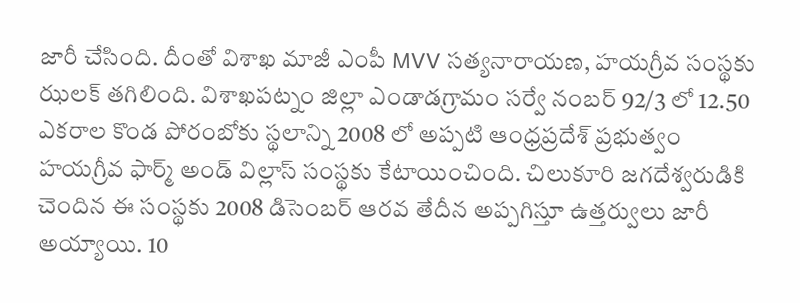జారీ చేసింది. దీంతో విశాఖ మాజీ ఎంపీ MVV సత్యనారాయణ, హయగ్రీవ సంస్థకు ఝలక్ తగిలింది. విశాఖపట్నం జిల్లా ఎండాడగ్రామం సర్వే నంబర్ 92/3 లో 12.50 ఎకరాల కొండ పోరంబోకు స్థలాన్ని 2008 లో అప్పటి ఆంధ్రప్రదేశ్ ప్రభుత్వం హయగ్రీవ ఫార్మ్ అండ్‌ విల్లాస్ సంస్థకు కేటాయించింది. చిలుకూరి జగదేశ్వరుడికి చెందిన ఈ సంస్థకు 2008 డిసెంబర్ ఆరవ తేదీన అప్పగిస్తూ ఉత్తర్వులు జారీ అయ్యాయి. 10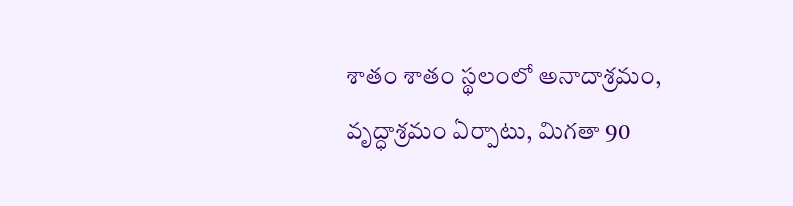శాతం శాతం స్థలంలో అనాదాశ్రమం, వృద్ధాశ్రమం ఏర్పాటు, మిగతా 90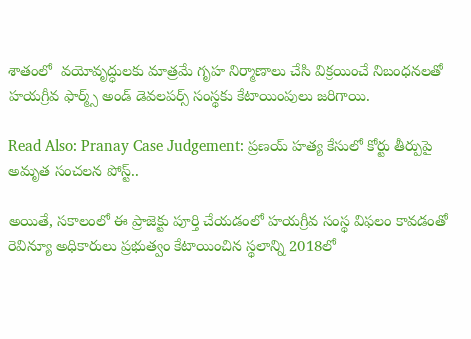శాతంలో  వయోవృద్ధులకు మాత్రమే గృహ నిర్మాణాలు చేసి విక్రయించే నిబంధనలతో హయగ్రీవ ఫార్మ్స్ అండ్ డెవలపర్స్ సంస్థకు కేటాయింపులు జరిగాయి.

Read Also: Pranay Case Judgement: ప్రణయ్ హత్య కేసులో కోర్టు తీర్పుపై అమృత సంచలన పోస్ట్..

అయితే, సకాలంలో ఈ ప్రాజెక్టు పూర్తి చేయడంలో హయగ్రీవ సంస్థ విఫలం కావడంతో రెవిన్యూ అధికారులు ప్రభుత్వం కేటాయించిన స్థలాన్ని 2018లో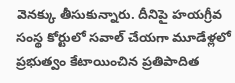వెనక్కు తీసుకున్నారు. దీనిపై హయగ్రీవ సంస్థ కోర్టులో సవాల్ చేయగా మూడేళ్లలో ప్రభుత్వం కేటాయించిన ప్రతిపాదిత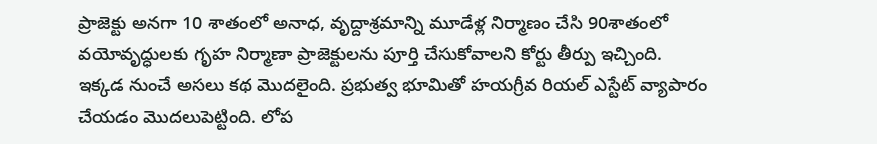ప్రాజెక్టు అనగా 10 శాతంలో అనాధ, వృద్దాశ్రమాన్ని మూడేళ్ల నిర్మాణం చేసి 90శాతంలో వయోవృద్ధులకు గృహ నిర్మాణా ప్రాజెక్టులను పూర్తి చేసుకోవాలని కోర్టు తీర్పు ఇచ్చింది. ఇక్కడ నుంచే అసలు కథ మొదలైంది. ప్రభుత్వ భూమితో హయగ్రీవ రియల్ ఎస్టేట్ వ్యాపారం చేయడం మొదలుపెట్టింది. లోప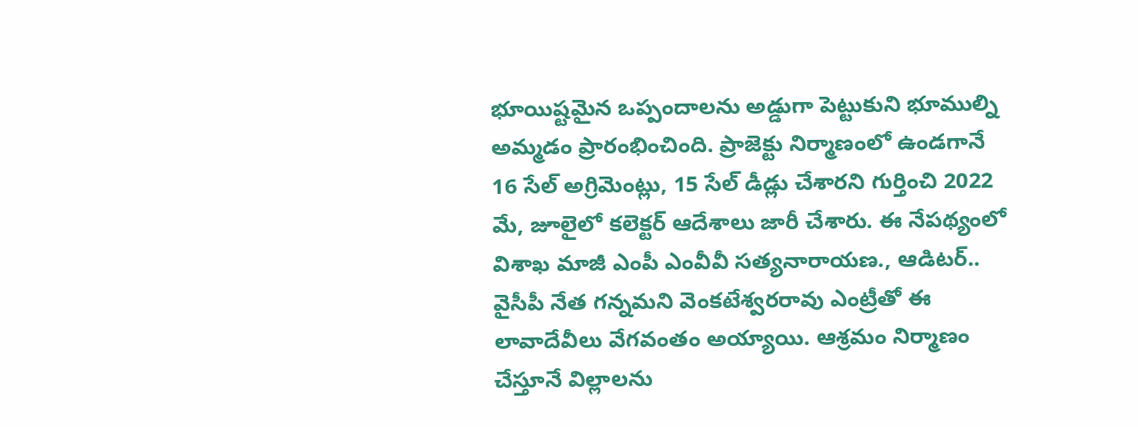భూయిష్టమైన ఒప్పందాలను అడ్డుగా పెట్టుకుని భూముల్ని అమ్మడం ప్రారంభించింది. ప్రాజెక్టు నిర్మాణంలో ఉండగానే 16 సేల్ అగ్రిమెంట్లు, 15 సేల్ డీడ్లు చేశారని గుర్తించి 2022 మే, జూలైలో కలెక్టర్ ఆదేశాలు జారీ చేశారు. ఈ నేపథ్యంలో విశాఖ మాజీ ఎంపీ ఎంవీవీ సత్యనారాయణ., ఆడిటర్.. వైసీపీ నేత గన్నమని వెంకటేశ్వరరావు ఎంట్రీతో ఈ లావాదేవీలు వేగవంతం అయ్యాయి. ఆశ్రమం నిర్మాణం చేస్తూనే విల్లాలను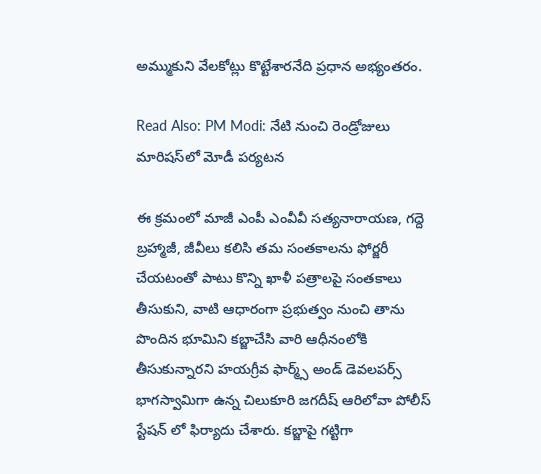అమ్ముకుని వేలకోట్లు కొట్టేశారనేది ప్రధాన అభ్యంతరం.

Read Also: PM Modi: నేటి నుంచి రెండ్రోజులు మారిషస్‌‌లో మోడీ పర్యటన

ఈ క్రమంలో మాజీ ఎంపీ ఎంవీవీ సత్యనారాయణ, గద్దె బ్రహ్మాజీ, జీవీలు కలిసి తమ సంతకాలను ఫోర్జరీ చేయటంతో పాటు కొన్ని ఖాళీ పత్రాలపై సంతకాలు తీసుకుని, వాటి ఆధారంగా ప్రభుత్వం నుంచి తాను పొందిన భూమిని కబ్జాచేసి వారి ఆధీనంలోకి తీసుకున్నారని హయగ్రీవ ఫార్మ్స్ అండ్ డెవలపర్స్ భాగస్వామిగా ఉన్న చిలుకూరి జగదీష్ ఆరిలోవా పోలీస్ స్టేషన్ లో ఫిర్యాదు చేశారు. కబ్జాపై గట్టిగా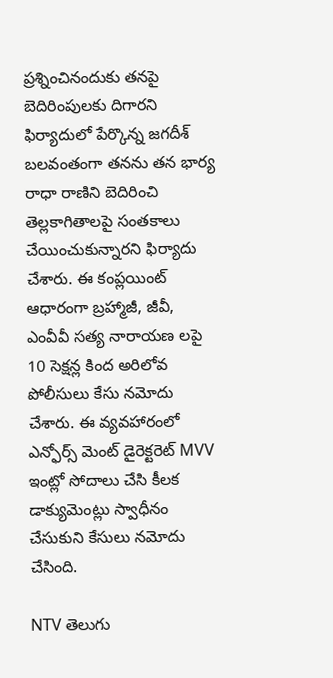ప్రశ్నించినందుకు తనపై బెదిరింపులకు దిగారని  ఫిర్యాదులో పేర్కొన్న జగదీశ్ బలవంతంగా తనను తన భార్య రాధా రాణిని బెదిరించి తెల్లకాగితాలపై సంతకాలు చేయించుకున్నారని ఫిర్యాదు చేశారు. ఈ కంప్లయింట్ ఆధారంగా బ్రహ్మాజీ, జీవీ, ఎంవీవీ సత్య నారాయణ లపై 10 సెక్షన్ల కింద అరిలోవ పోలీసులు కేసు నమోదు చేశారు. ఈ వ్యవహారంలో ఎన్ఫోర్స్ మెంట్ డైరెక్టరెట్ MVV ఇంట్లో సోదాలు చేసి కీలక డాక్యుమెంట్లు స్వాధీనం చేసుకుని కేసులు నమోదు చేసింది.

NTV తెలుగు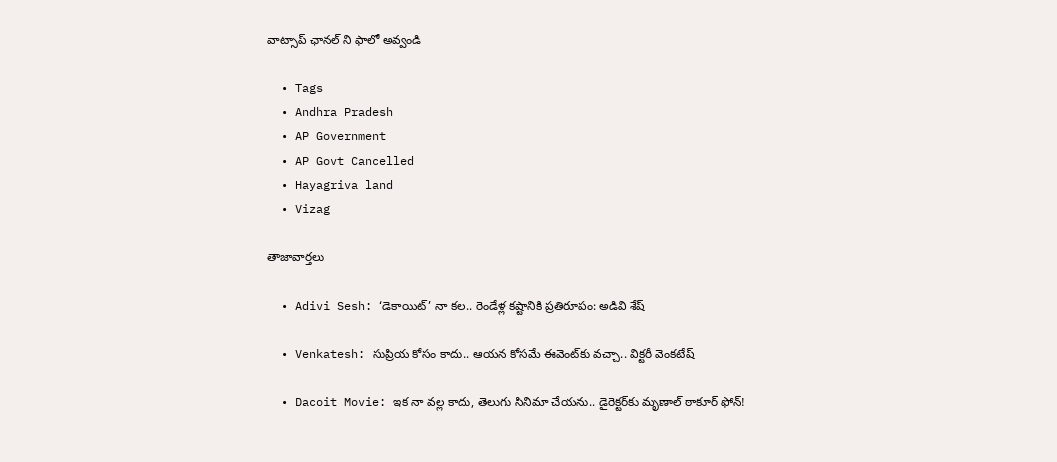వాట్సాప్ ఛానల్ ని ఫాలో అవ్వండి

  • Tags
  • Andhra Pradesh
  • AP Government
  • AP Govt Cancelled
  • Hayagriva land
  • Vizag

తాజావార్తలు

  • Adivi Sesh: ‘డెకాయిట్’ నా కల.. రెండేళ్ల కష్టానికి ప్రతిరూపం: అడివి శేష్

  • Venkatesh: సుప్రియ కోసం కాదు.. ఆయన కోసమే ఈవెంట్‌కు వచ్చా.. విక్టరీ వెంకటేష్

  • Dacoit Movie: ఇక నా వల్ల కాదు, తెలుగు సినిమా చేయను.. డైరెక్టర్‌కు మృణాల్ ఠాకూర్ ఫోన్!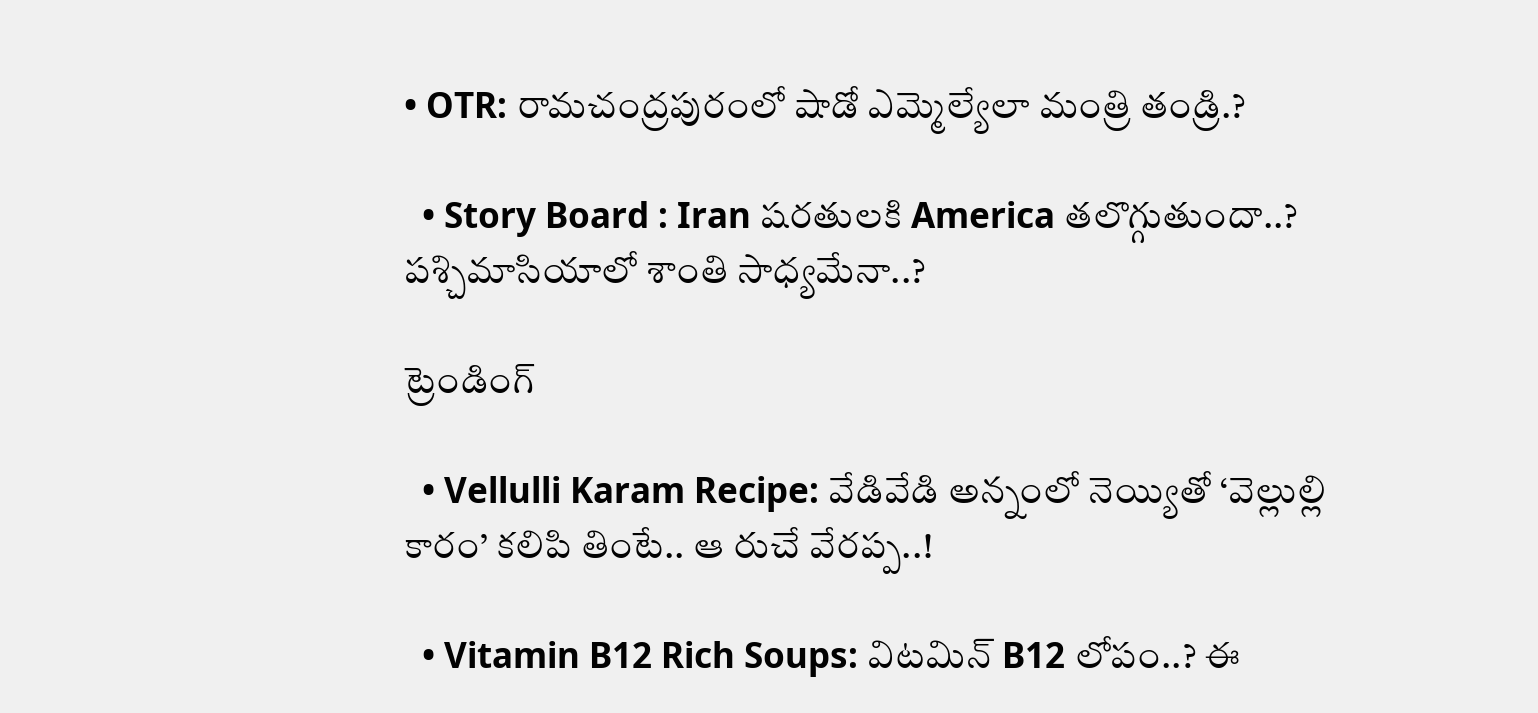• OTR: రామచంద్రపురంలో షాడో ఎమ్మెల్యేలా మంత్రి తండ్రి.?

  • Story Board : Iran షరతులకి America తలొగ్గుతుందా..? పశ్చిమాసియాలో శాంతి సాధ్యమేనా..?

ట్రెండింగ్‌

  • Vellulli Karam Recipe: వేడివేడి అన్నంలో నెయ్యితో ‘వెల్లుల్లి కారం’ కలిపి తింటే.. ఆ రుచే వేరప్ప..!

  • Vitamin B12 Rich Soups: విటమిన్ B12 లోపం..? ఈ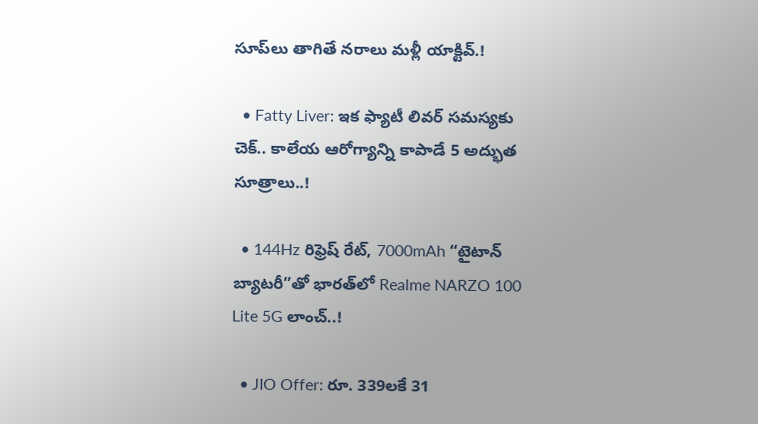సూప్‌లు తాగితే నరాలు మళ్లీ యాక్టివ్.!

  • Fatty Liver: ఇక ఫ్యాటీ లివర్ సమస్యకు చెక్.. కాలేయ ఆరోగ్యాన్ని కాపాడే 5 అద్భుత సూత్రాలు..!

  • 144Hz రిఫ్రెష్ రేట్, 7000mAh “టైటాన్ బ్యాటరీ”తో భారత్‌లో Realme NARZO 100 Lite 5G లాంచ్..!

  • JIO Offer: రూ. 339లకే 31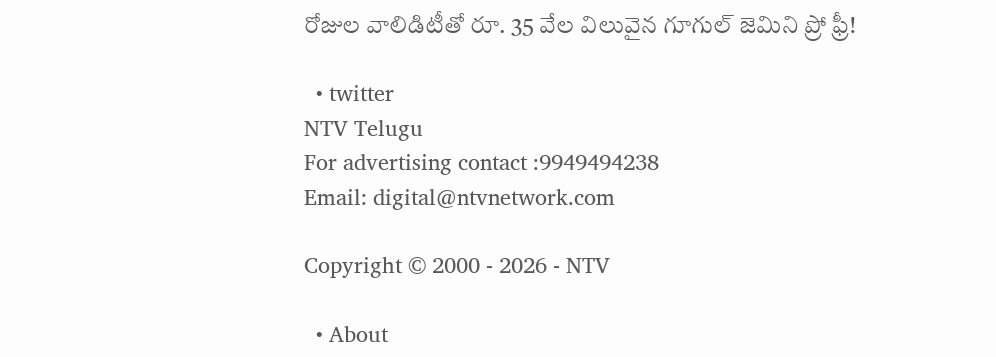రోజుల వాలిడిటీతో రూ. 35 వేల విలువైన గూగుల్ జెమిని ప్రో ఫ్రీ!

  • twitter
NTV Telugu
For advertising contact :9949494238
Email: digital@ntvnetwork.com

Copyright © 2000 - 2026 - NTV

  • About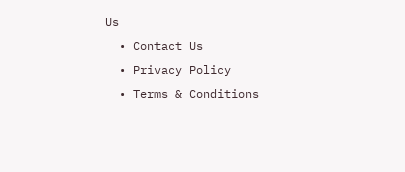Us
  • Contact Us
  • Privacy Policy
  • Terms & Conditions